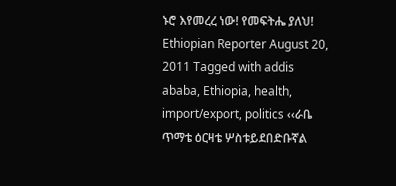ኑሮ እየመረረ ነው! የመፍትሔ ያለህ! Ethiopian Reporter August 20, 2011 Tagged with addis ababa, Ethiopia, health, import/export, politics ‹‹ራቤ ጥማቴ ዕርዛቴ ሦስቱይደበድቡኛል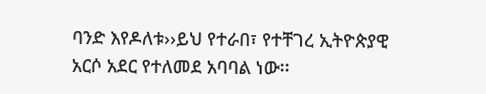ባንድ እየዶለቱ››ይህ የተራበ፣ የተቸገረ ኢትዮጵያዊ አርሶ አደር የተለመደ አባባል ነው፡፡